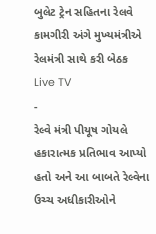બુલેટ ટ્રેન સહિતના રેલવે કામગીરી અંગે મુખ્યમંત્રીએ રેલમંત્રી સાથે કરી બેઠક
Live TV
-
રેલ્વે મંત્રી પીયૂષ ગોયલે હકારાત્મક પ્રતિભાવ આપ્યો હતો અને આ બાબતે રેલ્વેના ઉચ્ચ અધીકારીઓને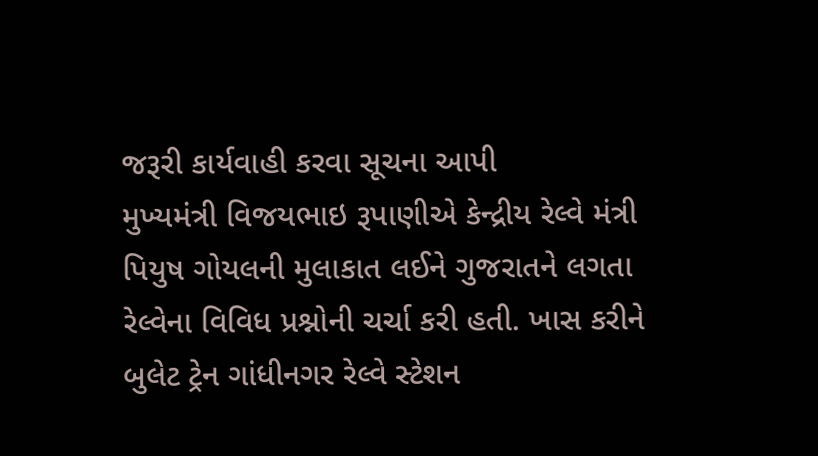જરૂરી કાર્યવાહી કરવા સૂચના આપી
મુખ્યમંત્રી વિજયભાઇ રૂપાણીએ કેન્દ્રીય રેલ્વે મંત્રી પિયુષ ગોયલની મુલાકાત લઈને ગુજરાતને લગતા રેલ્વેના વિવિધ પ્રશ્નોની ચર્ચા કરી હતી. ખાસ કરીને બુલેટ ટ્રેન ગાંધીનગર રેલ્વે સ્ટેશન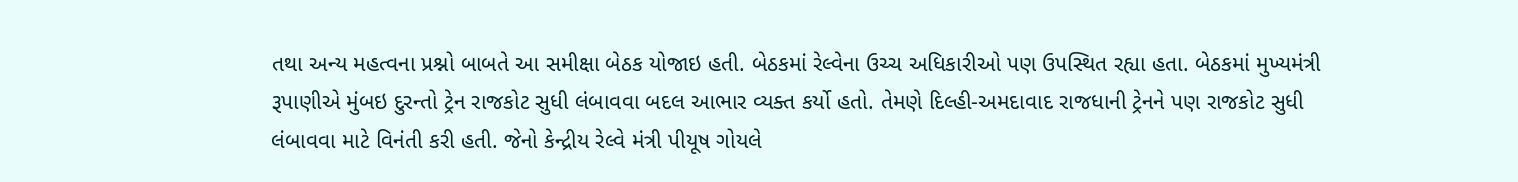તથા અન્ય મહત્વના પ્રશ્નો બાબતે આ સમીક્ષા બેઠક યોજાઇ હતી. બેઠકમાં રેલ્વેના ઉચ્ચ અધિકારીઓ પણ ઉપસ્થિત રહ્યા હતા. બેઠકમાં મુખ્યમંત્રી રૂપાણીએ મુંબઇ દુરન્તો ટ્રેન રાજકોટ સુધી લંબાવવા બદલ આભાર વ્યક્ત કર્યો હતો. તેમણે દિલ્હી-અમદાવાદ રાજધાની ટ્રેનને પણ રાજકોટ સુધી લંબાવવા માટે વિનંતી કરી હતી. જેનો કેન્દ્રીય રેલ્વે મંત્રી પીયૂષ ગોયલે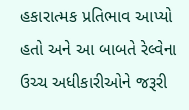હકારાત્મક પ્રતિભાવ આપ્યો હતો અને આ બાબતે રેલ્વેના ઉચ્ચ અધીકારીઓને જરૂરી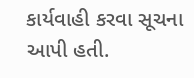કાર્યવાહી કરવા સૂચના આપી હતી.